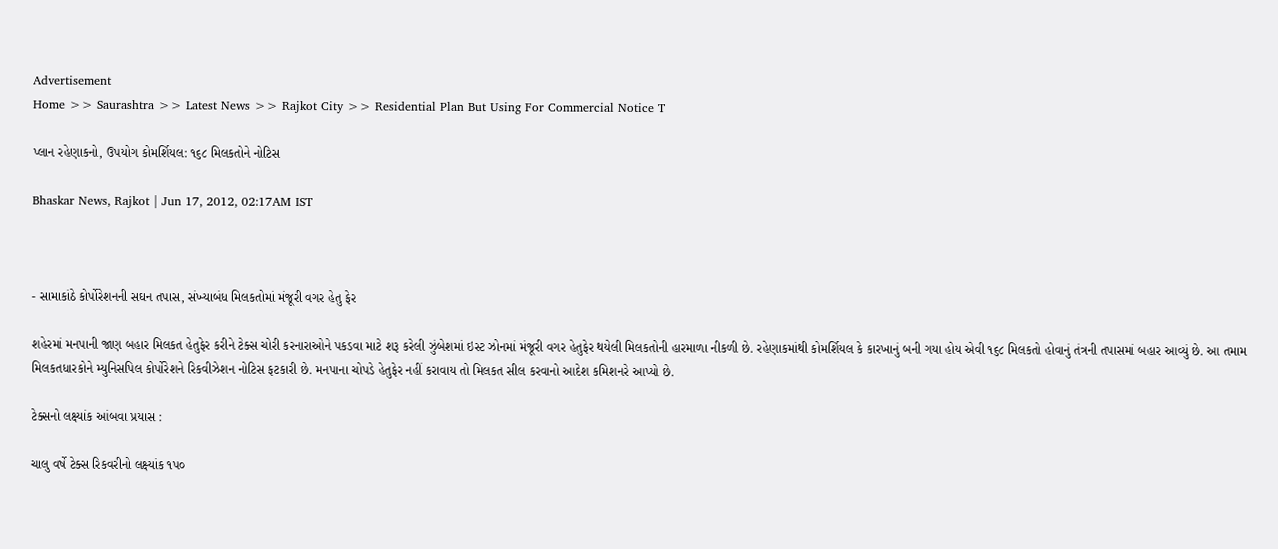Advertisement
Home >> Saurashtra >> Latest News >> Rajkot City >> Residential Plan But Using For Commercial Notice T

પ્લાન રહેણાકનો, ઉપયોગ કોમર્શિયલ: ૧૬૮ મિલકતોને નોટિસ

Bhaskar News, Rajkot | Jun 17, 2012, 02:17AM IST



- સામાકાંઠે કોર્પોરેશનની સઘન તપાસ, સંખ્યાબંધ મિલકતોમાં મંજૂરી વગર હેતુ ફેર

શહેરમાં મનપાની જાણ બહાર મિલકત હેતુફેર કરીને ટેક્સ ચોરી કરનારાઓને પકડવા માટે શરૂ કરેલી ઝુંબેશમાં ઇસ્ટ ઝોનમાં મંજૂરી વગર હેતુફેર થયેલી મિલકતોની હારમાળા નીકળી છે. રહેણાકમાંથી કોમર્શિયલ કે કારખાનું બની ગયા હોય એવી ૧૬૮ મિલકતો હોવાનું તંત્રની તપાસમાં બહાર આવ્યું છે. આ તમામ મિલકતધારકોને મ્યુનિસપિલ કોર્પોરેશને રિકવીઝેશન નોટિસ ફટકારી છે. મનપાના ચોપડે હેતુફેર નહીં કરાવાય તો મિલકત સીલ કરવાનો આદેશ કમિશનરે આપ્યો છે.

ટેક્સનો લક્ષ્યાંક આંબવા પ્રયાસ :

ચાલુ વર્ષે ટેક્સ રિકવરીનો લક્ષ્યાંક ૧પ૦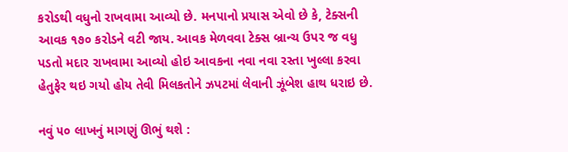કરોડથી વધુનો રાખવામા આવ્યો છે. મનપાનો પ્રયાસ એવો છે કે, ટેક્સની આવક ૧૭૦ કરોડને વટી જાય. આવક મેળવવા ટેક્સ બ્રાન્ચ ઉપર જ વધુ પડતો મદાર રાખવામા આવ્યો હોઇ આવકના નવા નવા રસ્તા ખુલ્લા કરવા હેતુફેર થઇ ગયો હોય તેવી મિલકતોને ઝપટમાં લેવાની ઝૂંબેશ હાથ ધરાઇ છે.

નવું ૫૦ લાખનું માગણું ઊભું થશે :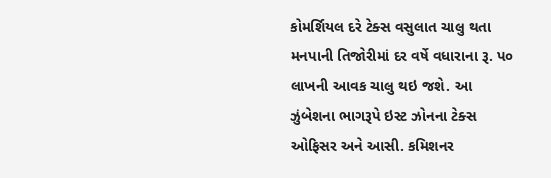કોમર્શિયલ દરે ટેક્સ વસુલાત ચાલુ થતા મનપાની તિજોરીમાં દર વર્ષે વધારાના રૂ. પ૦ લાખની આવક ચાલુ થઇ જશે. આ ઝુંબેશના ભાગરૂપે ઇસ્ટ ઝોનના ટેક્સ ઓફિસર અને આસી. કમિશનર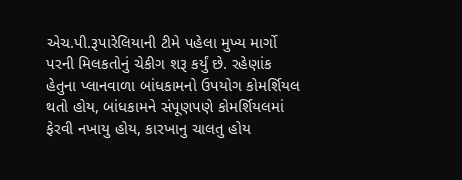એચ.પી.રૂપારેલિયાની ટીમે પહેલા મુખ્ય માર્ગો પરની મિલકતોનું ચેકીગ શરૂ કર્યું છે. રહેણાંક હેતુના પ્લાનવાળા બાંધકામનો ઉપયોગ કોમર્શિયલ થતો હોય, બાંધકામને સંપૂણપણે કોમર્શિયલમાં ફેરવી નખાયુ હોય, કારખાનુ ચાલતુ હોય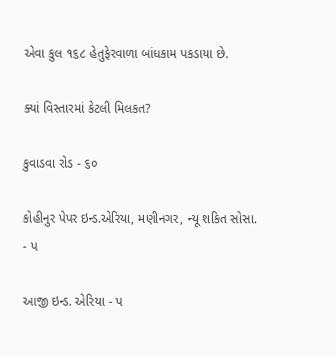એવા કુલ ૧૬૮ હેતુફેરવાળા બાંધકામ પકડાયા છે.

ક્યાં વિસ્તારમાં કેટલી મિલકત?

કુવાડવા રોડ - ૬૦

કોહીનુર પેપર ઇન્ડ.એરિયા, મણીનગર, ન્યૂ શકિત સોસા. - પ

આજી ઇન્ડ. એરિયા - પ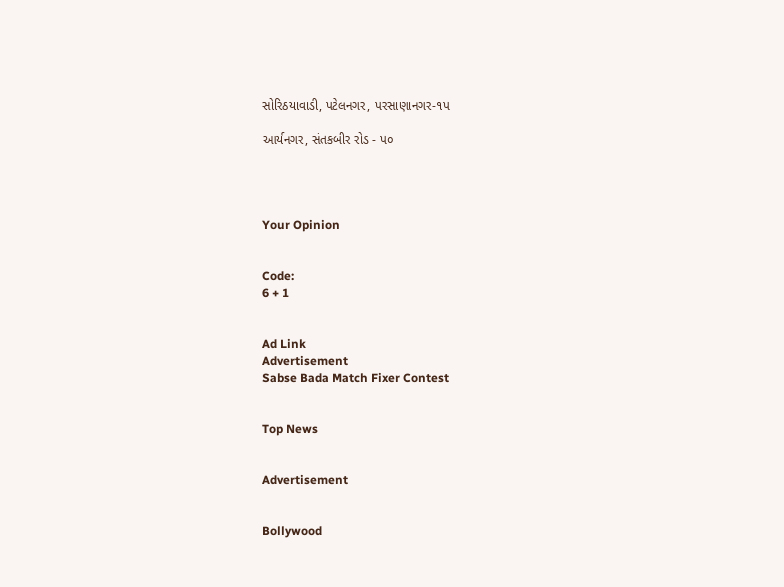સોરિઠયાવાડી, પટેલનગર, પરસાણાનગર-૧પ

આર્યનગર, સંતકબીર રોડ - પ૦




Your Opinion


Code:
6 + 1


Ad Link
Advertisement
Sabse Bada Match Fixer Contest


Top News


Advertisement


Bollywood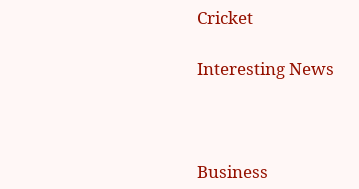Cricket

Interesting News



Business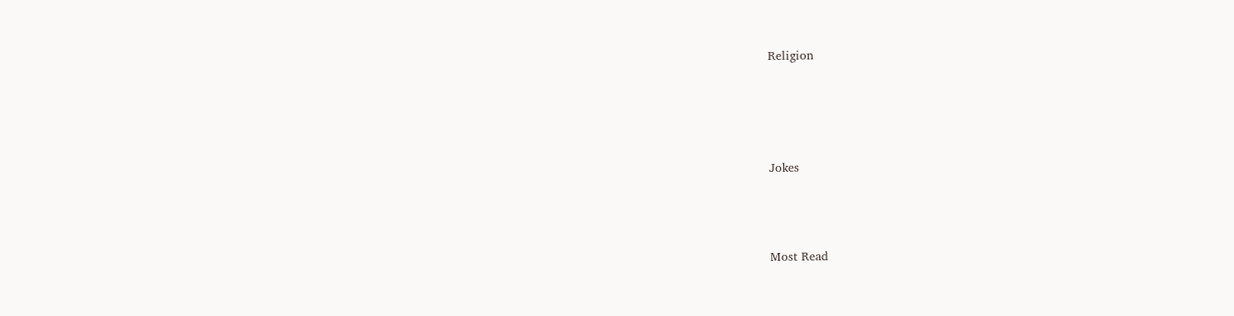Religion




Jokes



Most Read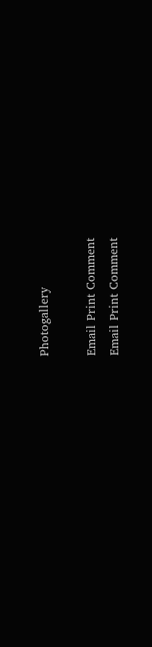Photogallery

Email Print Comment
Email Print Comment